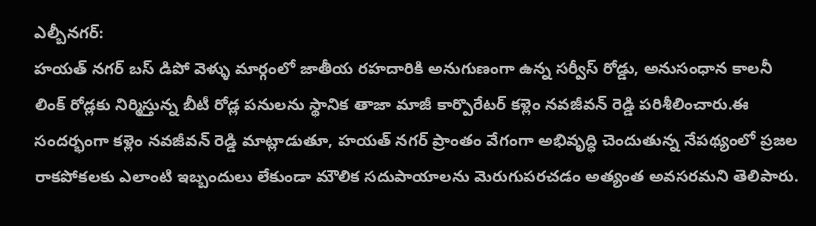ఎల్బీనగర్:
హయత్ నగర్ బస్ డిపో వెళ్ళు మార్గంలో జాతీయ రహదారికి అనుగుణంగా ఉన్న సర్వీస్ రోడ్డు, అనుసంధాన కాలనీ లింక్ రోడ్లకు నిర్మిస్తున్న బీటీ రోడ్ల పనులను స్థానిక తాజా మాజీ కార్పొరేటర్ కళ్లెం నవజీవన్ రెడ్డి పరిశీలించారు.ఈ సందర్భంగా కళ్లెం నవజీవన్ రెడ్డి మాట్లాడుతూ, హయత్ నగర్ ప్రాంతం వేగంగా అభివృద్ధి చెందుతున్న నేపథ్యంలో ప్రజల రాకపోకలకు ఎలాంటి ఇబ్బందులు లేకుండా మౌలిక సదుపాయాలను మెరుగుపరచడం అత్యంత అవసరమని తెలిపారు.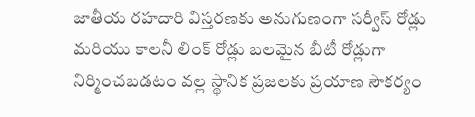జాతీయ రహదారి విస్తరణకు అనుగుణంగా సర్వీస్ రోడ్లు మరియు కాలనీ లింక్ రోడ్లు బలమైన బీటీ రోడ్లుగా నిర్మించబడటం వల్ల స్థానిక ప్రజలకు ప్రయాణ సౌకర్యం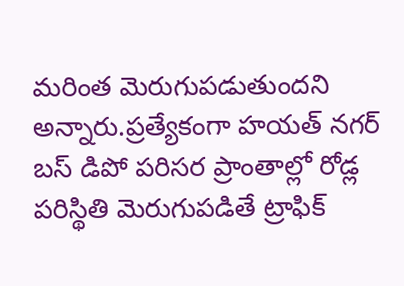మరింత మెరుగుపడుతుందని అన్నారు.ప్రత్యేకంగా హయత్ నగర్ బస్ డిపో పరిసర ప్రాంతాల్లో రోడ్ల పరిస్థితి మెరుగుపడితే ట్రాఫిక్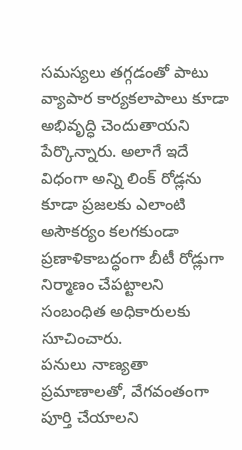సమస్యలు తగ్గడంతో పాటు వ్యాపార కార్యకలాపాలు కూడా అభివృద్ధి చెందుతాయని పేర్కొన్నారు. అలాగే ఇదే విధంగా అన్ని లింక్ రోడ్లను కూడా ప్రజలకు ఎలాంటి అసౌకర్యం కలగకుండా ప్రణాళికాబద్ధంగా బీటీ రోడ్లుగా నిర్మాణం చేపట్టాలని సంబంధిత అధికారులకు సూచించారు.
పనులు నాణ్యతా ప్రమాణాలతో, వేగవంతంగా పూర్తి చేయాలని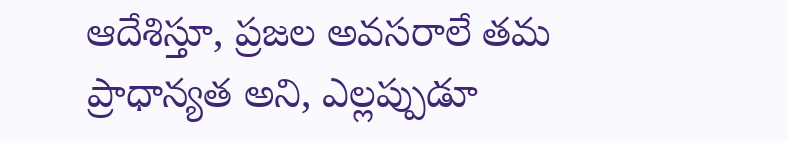ఆదేశిస్తూ, ప్రజల అవసరాలే తమ ప్రాధాన్యత అని, ఎల్లప్పుడూ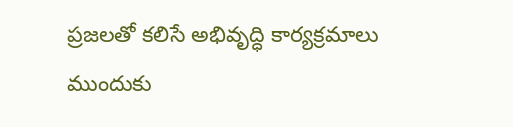ప్రజలతో కలిసే అభివృద్ధి కార్యక్రమాలు ముందుకు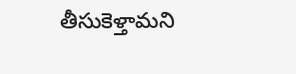తీసుకెళ్తామని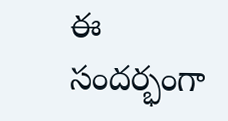ఈ సందర్భంగా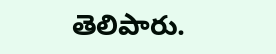తెలిపారు.